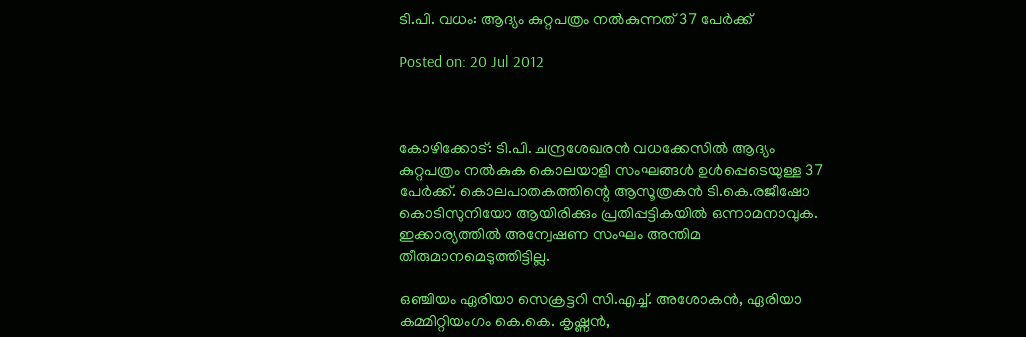ടി.പി. വധം: ആദ്യം കുറ്റപത്രം നല്‍കുന്നത് 37 പേര്‍ക്ക്

Posted on: 20 Jul 2012



കോഴിക്കോട്: ടി.പി. ചന്ദ്രശേഖരന്‍ വധക്കേസില്‍ ആദ്യം കുറ്റപത്രം നല്‍കുക കൊലയാളി സംഘങ്ങള്‍ ഉള്‍പ്പെടെയുള്ള 37 പേര്‍ക്ക്. കൊലപാതകത്തിന്റെ ആസൂത്രകന്‍ ടി.കെ.രജീഷോ കൊടിസുനിയോ ആയിരിക്കും പ്രതിപ്പട്ടികയില്‍ ഒന്നാമനാവുക. ഇക്കാര്യത്തില്‍ അന്വേഷണ സംഘം അന്തിമ തീരുമാനമെടുത്തിട്ടില്ല.

ഒഞ്ചിയം ഏരിയാ സെക്രട്ടറി സി.എച്ച്. അശോകന്‍, ഏരിയാ കമ്മിറ്റിയംഗം കെ.കെ. കൃഷ്ണന്‍,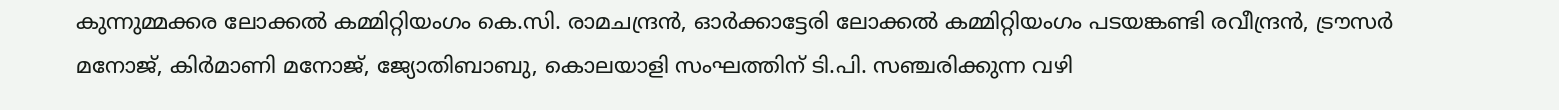കുന്നുമ്മക്കര ലോക്കല്‍ കമ്മിറ്റിയംഗം കെ.സി. രാമചന്ദ്രന്‍, ഓര്‍ക്കാട്ടേരി ലോക്കല്‍ കമ്മിറ്റിയംഗം പടയങ്കണ്ടി രവീന്ദ്രന്‍, ട്രൗസര്‍ മനോജ്, കിര്‍മാണി മനോജ്, ജ്യോതിബാബു, കൊലയാളി സംഘത്തിന് ടി.പി. സഞ്ചരിക്കുന്ന വഴി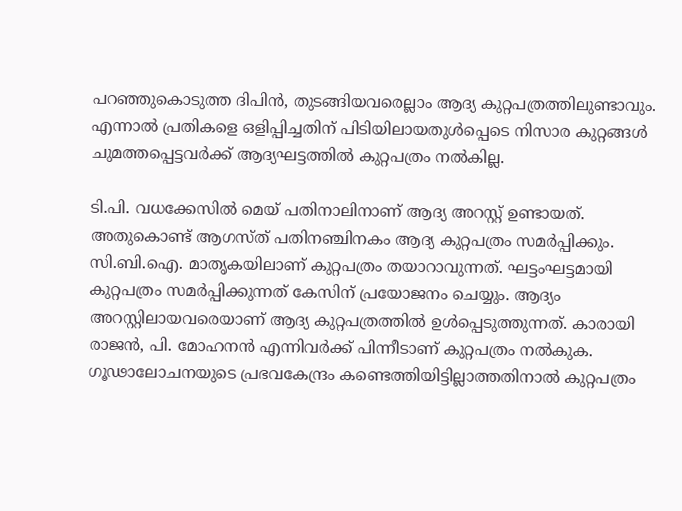പറഞ്ഞുകൊടുത്ത ദിപിന്‍, തുടങ്ങിയവരെല്ലാം ആദ്യ കുറ്റപത്രത്തിലുണ്ടാവും. എന്നാല്‍ പ്രതികളെ ഒളിപ്പിച്ചതിന് പിടിയിലായതുള്‍പ്പെടെ നിസാര കുറ്റങ്ങള്‍ ചുമത്തപ്പെട്ടവര്‍ക്ക് ആദ്യഘട്ടത്തില്‍ കുറ്റപത്രം നല്‍കില്ല.

ടി.പി. വധക്കേസില്‍ മെയ് പതിനാലിനാണ് ആദ്യ അറസ്റ്റ് ഉണ്ടായത്. അതുകൊണ്ട് ആഗസ്ത് പതിനഞ്ചിനകം ആദ്യ കുറ്റപത്രം സമര്‍പ്പിക്കും. സി.ബി.ഐ. മാതൃകയിലാണ് കുറ്റപത്രം തയാറാവുന്നത്. ഘട്ടംഘട്ടമായി കുറ്റപത്രം സമര്‍പ്പിക്കുന്നത് കേസിന് പ്രയോജനം ചെയ്യും. ആദ്യം അറസ്റ്റിലായവരെയാണ് ആദ്യ കുറ്റപത്രത്തില്‍ ഉള്‍പ്പെടുത്തുന്നത്. കാരായി രാജന്‍, പി. മോഹനന്‍ എന്നിവര്‍ക്ക് പിന്നീടാണ് കുറ്റപത്രം നല്‍കുക. ഗൂഢാലോചനയുടെ പ്രഭവകേന്ദ്രം കണ്ടെത്തിയിട്ടില്ലാത്തതിനാല്‍ കുറ്റപത്രം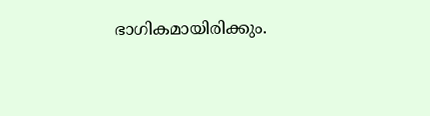ഭാഗികമായിരിക്കും.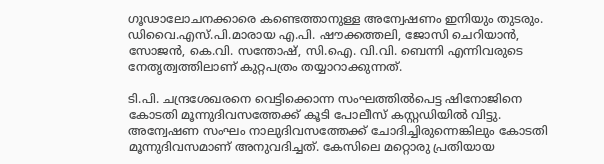ഗൂഢാലോചനക്കാരെ കണ്ടെത്താനുള്ള അന്വേഷണം ഇനിയും തുടരും. ഡിവൈ.എസ്.പി.മാരായ എ.പി. ഷൗക്കത്തലി, ജോസി ചെറിയാന്‍, സോജന്‍, കെ.വി. സന്തോഷ്, സി.ഐ. വി.വി. ബെന്നി എന്നിവരുടെ നേതൃത്വത്തിലാണ് കുറ്റപത്രം തയ്യാറാക്കുന്നത്.

ടി.പി. ചന്ദ്രശേഖരനെ വെട്ടിക്കൊന്ന സംഘത്തില്‍പെട്ട ഷിനോജിനെ കോടതി മൂന്നുദിവസത്തേക്ക് കൂടി പോലീസ് കസ്റ്റഡിയില്‍ വിട്ടു. അന്വേഷണ സംഘം നാലുദിവസത്തേക്ക് ചോദിച്ചിരുന്നെങ്കിലും കോടതി മൂന്നുദിവസമാണ് അനുവദിച്ചത്. കേസിലെ മറ്റൊരു പ്രതിയായ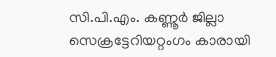സി.പി.എം. കണ്ണൂര്‍ ജില്ലാ സെക്രട്ടേറിയറ്റംഗം കാരായി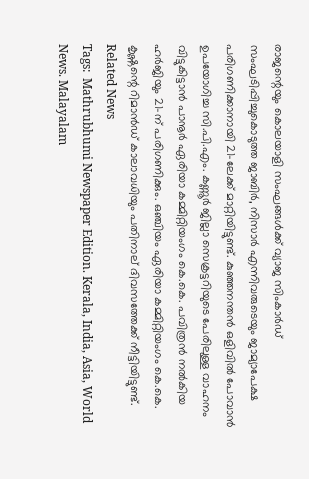രാജന്റെയും കൊലയാളി സംഘങ്ങള്‍ക്ക് വ്യാജ സിംകാര്‍ഡ് സംഘടിപ്പിച്ചുകൊടുത്ത ജാബിര്‍, നിസാര്‍ എന്നിവരുടെയും ജാമ്യാപേക്ഷ പരിഗണിക്കാനായി 21-ലേക്ക് മാറ്റിയിട്ടുണ്ട്. കുഞ്ഞനന്തന്‍ ഒളിവില്‍ പോവാന്‍ ഉപയോഗിച്ച സി.പി.എം. കണ്ണൂര്‍ ജില്ലാ സെക്രട്ടറിയുടെ പേരിലുള്ള വാഹനം വിട്ടുകിട്ടാന്‍ പാനൂര്‍ ഏരിയാ കമ്മിറ്റിയംഗം കെ.കെ. പവിത്രന്‍ നല്‍കിയ ഹര്‍ജിയും 21-ന് പരിഗണിക്കും. ഒഞ്ചിയം ഏരിയാ കമ്മിറ്റിയംഗം കെ.കെ. കൃഷ്ണന്റെ റിമാന്‍ഡ് കാലാവധിയും പതിനാല് ദിവസത്തേക്ക് നീട്ടിയിട്ടുണ്ട്.
Related News
Tags:  Mathrubhumi Newspaper Edition. Kerala, India, Asia, World News. Malayalam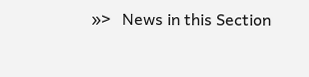»>   News in this Section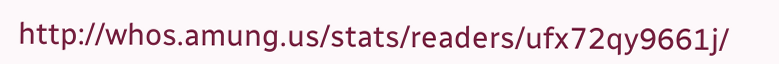http://whos.amung.us/stats/readers/ufx72qy9661j/